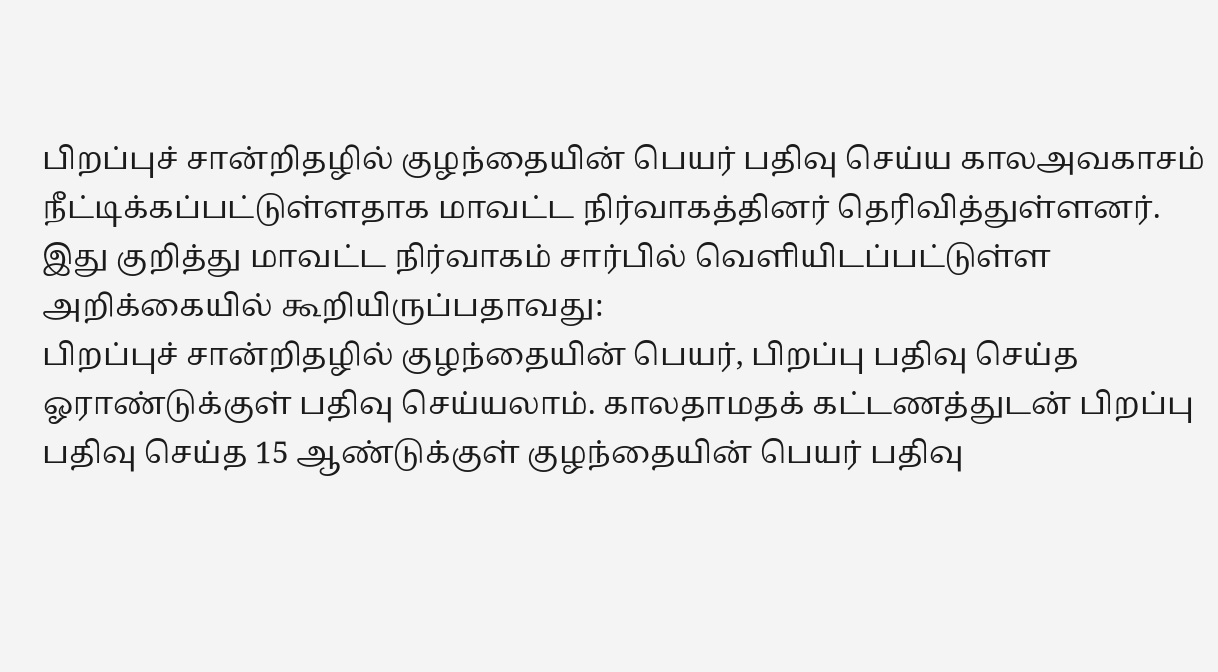பிறப்புச் சான்றிதழில் குழந்தையின் பெயர் பதிவு செய்ய காலஅவகாசம் நீட்டிக்கப்பட்டுள்ளதாக மாவட்ட நிர்வாகத்தினர் தெரிவித்துள்ளனர்.
இது குறித்து மாவட்ட நிர்வாகம் சார்பில் வெளியிடப்பட்டுள்ள அறிக்கையில் கூறியிருப்பதாவது:
பிறப்புச் சான்றிதழில் குழந்தையின் பெயர், பிறப்பு பதிவு செய்த ஓராண்டுக்குள் பதிவு செய்யலாம். காலதாமதக் கட்டணத்துடன் பிறப்பு பதிவு செய்த 15 ஆண்டுக்குள் குழந்தையின் பெயர் பதிவு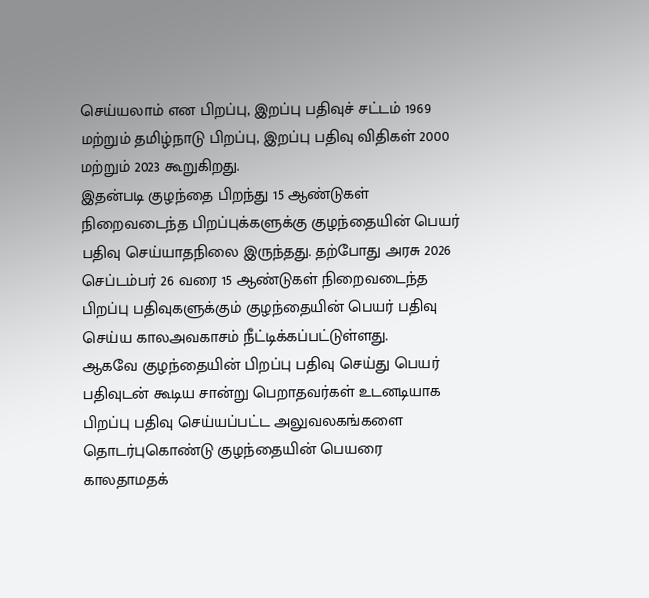செய்யலாம் என பிறப்பு, இறப்பு பதிவுச் சட்டம் 1969 மற்றும் தமிழ்நாடு பிறப்பு, இறப்பு பதிவு விதிகள் 2000 மற்றும் 2023 கூறுகிறது.
இதன்படி குழந்தை பிறந்து 15 ஆண்டுகள் நிறைவடைந்த பிறப்புக்களுக்கு குழந்தையின் பெயர் பதிவு செய்யாதநிலை இருந்தது. தற்போது அரசு 2026 செப்டம்பர் 26 வரை 15 ஆண்டுகள் நிறைவடைந்த பிறப்பு பதிவுகளுக்கும் குழந்தையின் பெயர் பதிவு செய்ய காலஅவகாசம் நீட்டிக்கப்பட்டுள்ளது.
ஆகவே குழந்தையின் பிறப்பு பதிவு செய்து பெயர் பதிவுடன் கூடிய சான்று பெறாதவர்கள் உடனடியாக பிறப்பு பதிவு செய்யப்பட்ட அலுவலகங்களை தொடர்புகொண்டு குழந்தையின் பெயரை காலதாமதக்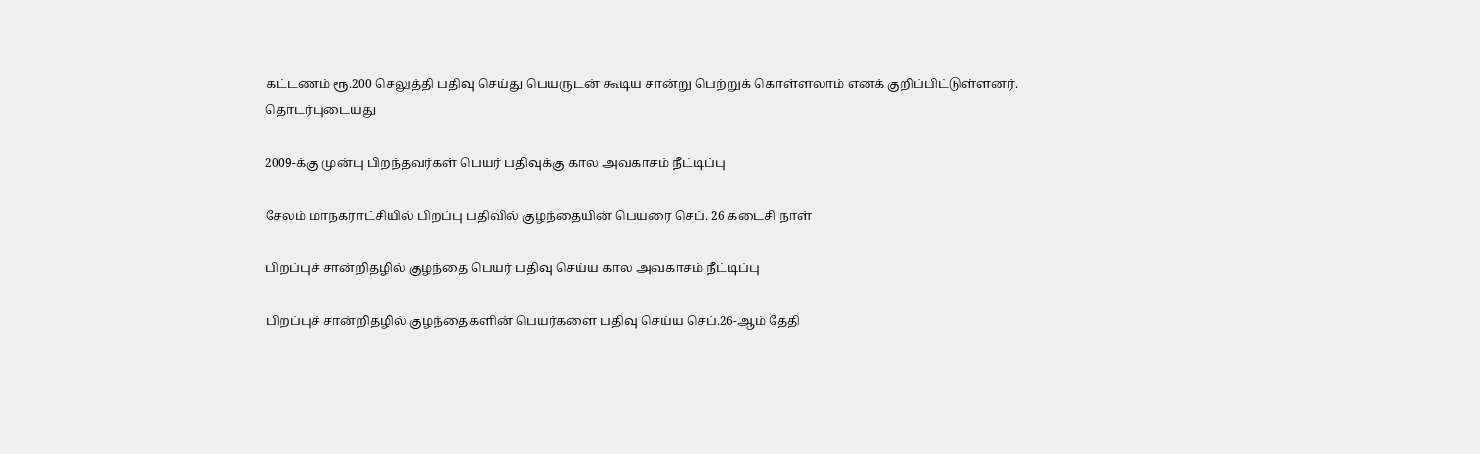கட்டணம் ரூ.200 செலுத்தி பதிவு செய்து பெயருடன் கூடிய சான்று பெற்றுக் கொள்ளலாம் எனக் குறிப்பிட்டுள்ளனர்.
தொடர்புடையது

2009-க்கு முன்பு பிறந்தவர்கள் பெயர் பதிவுக்கு கால அவகாசம் நீட்டிப்பு

சேலம் மாநகராட்சியில் பிறப்பு பதிவில் குழந்தையின் பெயரை செப். 26 கடைசி நாள்

பிறப்புச் சான்றிதழில் குழந்தை பெயர் பதிவு செய்ய கால அவகாசம் நீட்டிப்பு

பிறப்புச் சான்றிதழில் குழந்தைகளின் பெயர்களை பதிவு செய்ய செப்.26-ஆம் தேதி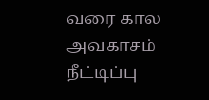வரை கால அவகாசம் நீட்டிப்பு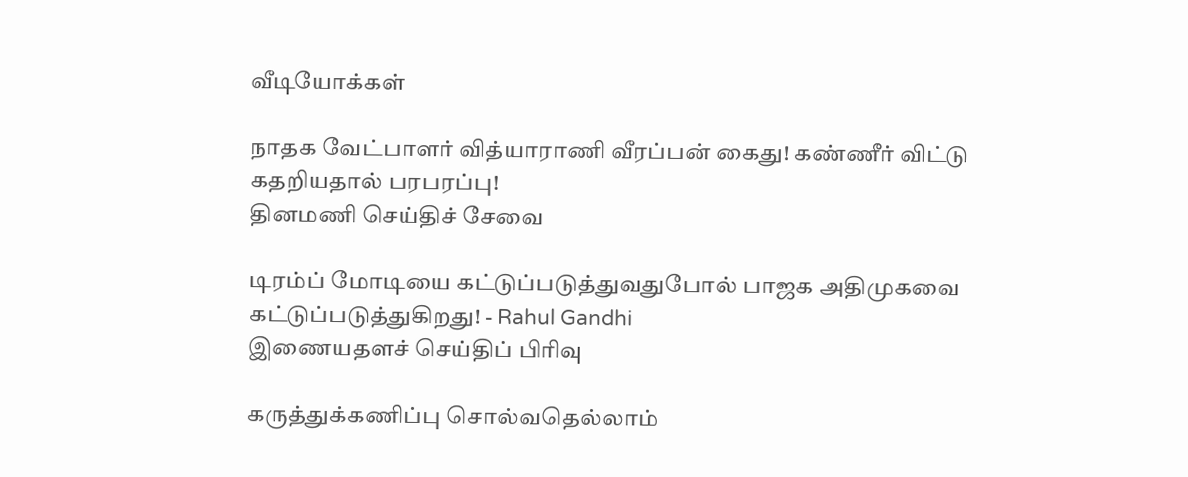வீடியோக்கள்

நாதக வேட்பாளர் வித்யாராணி வீரப்பன் கைது! கண்ணீர் விட்டு கதறியதால் பரபரப்பு!
தினமணி செய்திச் சேவை

டிரம்ப் மோடியை கட்டுப்படுத்துவதுபோல் பாஜக அதிமுகவை கட்டுப்படுத்துகிறது! - Rahul Gandhi
இணையதளச் செய்திப் பிரிவு

கருத்துக்கணிப்பு சொல்வதெல்லாம்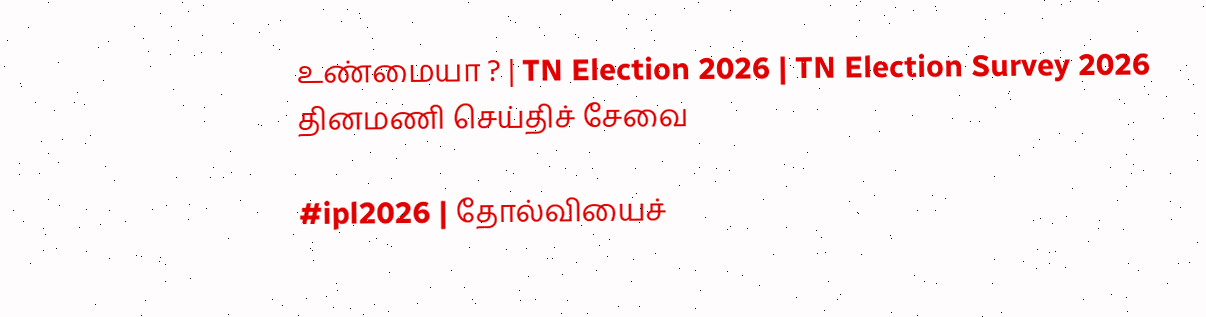உண்மையா ? | TN Election 2026 | TN Election Survey 2026
தினமணி செய்திச் சேவை

#ipl2026 | தோல்வியைச்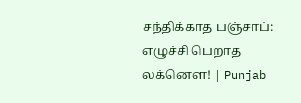சந்திக்காத பஞ்சாப்: எழுச்சி பெறாத லக்னௌ! | Punjab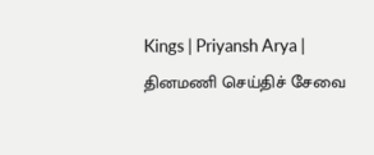Kings | Priyansh Arya |
தினமணி செய்திச் சேவை